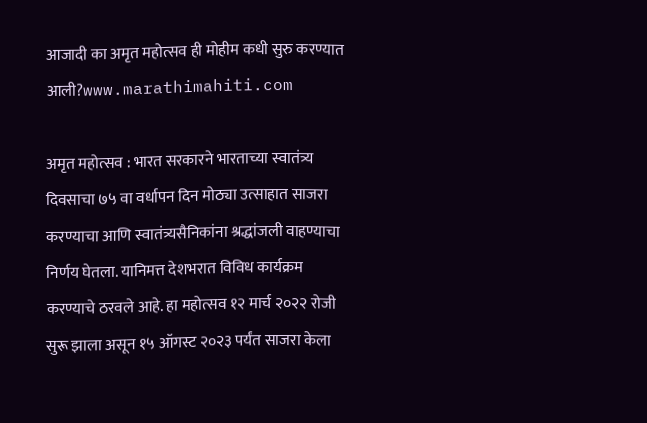आजादी का अमृत महोत्सव ही मोहीम कधी सुरु करण्यात आली?www.marathimahiti.com

अमृत महोत्सव : भारत सरकारने भारताच्या स्वातंत्र्य दिवसाचा ७५ वा वर्धापन दिन मोठ्या उत्साहात साजरा करण्याचा आणि स्वातंत्र्यसैनिकांना श्रद्धांजली वाहण्याचा निर्णय घेतला. यानिमत्त देशभरात विविध कार्यक्रम करण्याचे ठरवले आहे. हा महोत्सव १२ मार्च २०२२ रोजी सुरू झाला असून १५ ऑगस्ट २०२३ पर्यंत साजरा केला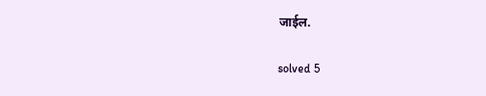जाईल.

solved 5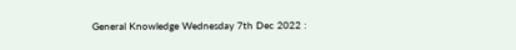General Knowledge Wednesday 7th Dec 2022 :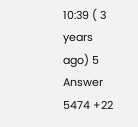10:39 ( 3 years ago) 5 Answer 5474 +22